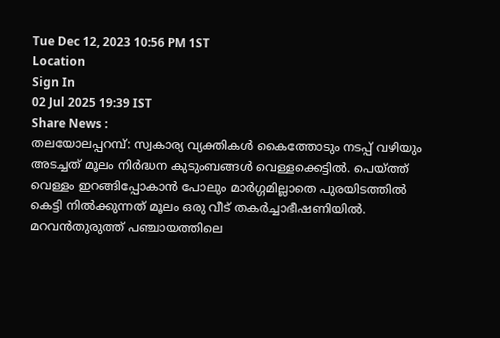Tue Dec 12, 2023 10:56 PM 1ST
Location
Sign In
02 Jul 2025 19:39 IST
Share News :
തലയോലപ്പറമ്പ്: സ്വകാര്യ വ്യക്തികൾ കൈത്തോടും നടപ്പ് വഴിയും അടച്ചത് മൂലം നിർദ്ധന കുടുംബങ്ങൾ വെള്ളക്കെട്ടിൽ. പെയ്ത്ത് വെള്ളം ഇറങ്ങിപ്പോകാൻ പോലും മാർഗ്ഗമില്ലാതെ പുരയിടത്തിൽ കെട്ടി നിൽക്കുന്നത് മൂലം ഒരു വീട് തകർച്ചാഭീഷണിയിൽ. മറവൻതുരുത്ത് പഞ്ചായത്തിലെ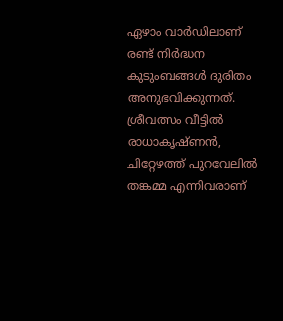ഏഴാം വാർഡിലാണ് രണ്ട് നിർദ്ധന കുടുംബങ്ങൾ ദുരിതം അനുഭവിക്കുന്നത്. ശ്രീവത്സം വീട്ടിൽ രാധാകൃഷ്ണൻ, ചിറ്റേഴത്ത് പുറവേലിൽ തങ്കമ്മ എന്നിവരാണ്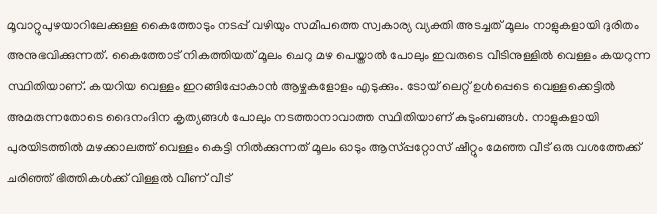മൂവാറ്റുപുഴയാറിലേക്കുള്ള കൈത്തോടും നടപ്പ് വഴിയും സമീപത്തെ സ്വകാര്യ വ്യക്തി അടച്ചത് മൂലം നാളുകളായി ദുരിതം അനുഭവിക്കുന്നത്. കൈത്തോട് നികത്തിയത് മൂലം ചെറു മഴ പെയ്താൽ പോലും ഇവരുടെ വീടിനുള്ളിൽ വെള്ളം കയറുന്ന സ്ഥിതിയാണ്. കയറിയ വെള്ളം ഇറങ്ങിപ്പോകാൻ ആഴ്ചകളോളം എടുക്കും. ടോയ് ലെറ്റ് ഉൾപ്പെടെ വെള്ളക്കെട്ടിൽ അമരുന്നതോടെ ദൈനംദിന കൃത്യങ്ങൾ പോലും നടത്താനാവാത്ത സ്ഥിതിയാണ് കുടുംബങ്ങൾ. നാളുകളായി പുരയിടത്തിൽ മഴക്കാലത്ത് വെള്ളം കെട്ടി നിൽക്കുന്നത് മൂലം ഓടും ആസ്പ്പറ്റോസ് ഷീറ്റും മേഞ്ഞ വീട് ഒരു വശത്തേക്ക് ചരിഞ്ഞ് ഭിത്തികൾക്ക് വിള്ളൽ വീണ് വീട്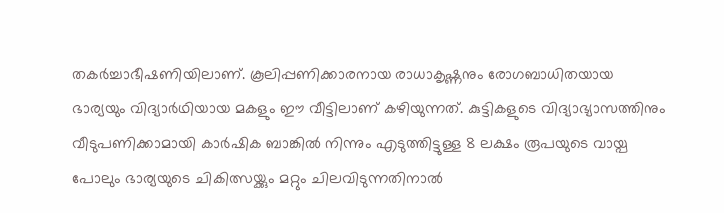തകർച്ചാഭീഷണിയിലാണ്. കൂലിപ്പണിക്കാരനായ രാധാകൃഷ്ണനും രോഗബാധിതയായ ഭാര്യയും വിദ്യാർഥിയായ മകളും ഈ വീട്ടിലാണ് കഴിയുന്നത്. കുട്ടികളുടെ വിദ്യാഭ്യാസത്തിനും വീടുപണിക്കാമായി കാർഷിക ബാങ്കിൽ നിന്നും എടുത്തിട്ടുള്ള 8 ലക്ഷം രൂപയുടെ വായ്പ പോലും ഭാര്യയുടെ ചികിത്സയ്ക്കും മറ്റും ചിലവിടുന്നതിനാൽ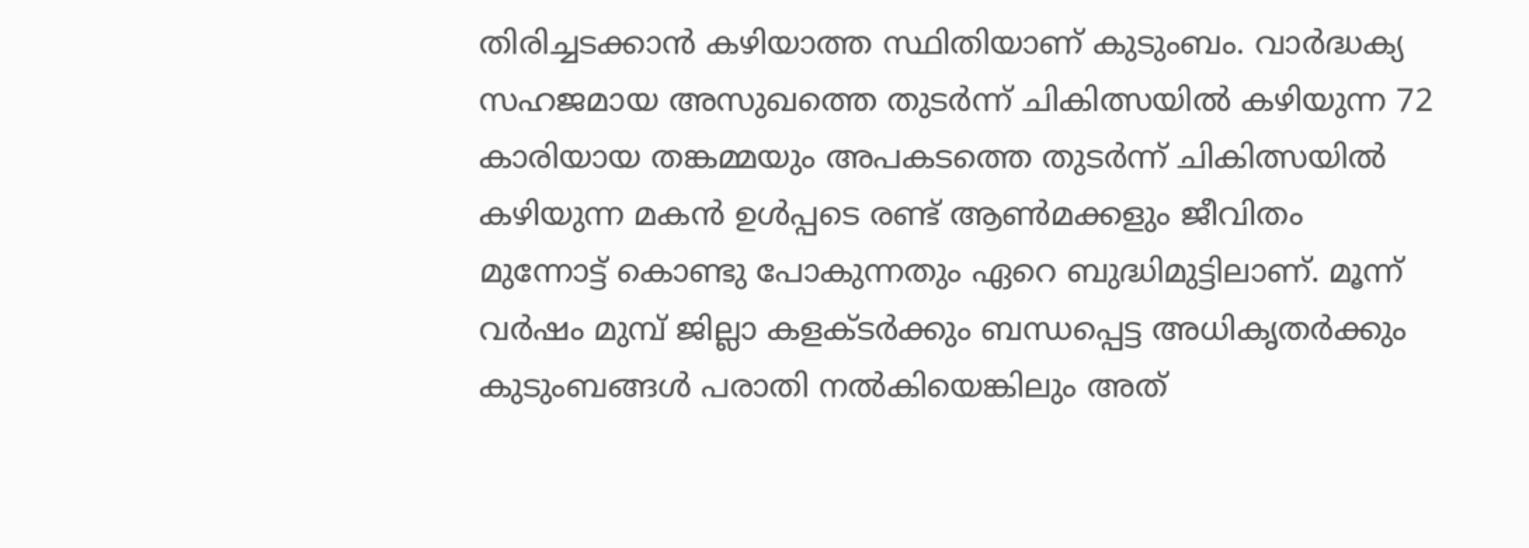തിരിച്ചടക്കാൻ കഴിയാത്ത സ്ഥിതിയാണ് കുടുംബം. വാർദ്ധക്യ സഹജമായ അസുഖത്തെ തുടർന്ന് ചികിത്സയിൽ കഴിയുന്ന 72 കാരിയായ തങ്കമ്മയും അപകടത്തെ തുടർന്ന് ചികിത്സയിൽ കഴിയുന്ന മകൻ ഉൾപ്പടെ രണ്ട് ആൺമക്കളും ജീവിതം മുന്നോട്ട് കൊണ്ടു പോകുന്നതും ഏറെ ബുദ്ധിമുട്ടിലാണ്. മൂന്ന് വർഷം മുമ്പ് ജില്ലാ കളക്ടർക്കും ബന്ധപ്പെട്ട അധികൃതർക്കും കുടുംബങ്ങൾ പരാതി നൽകിയെങ്കിലും അത്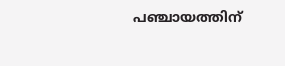പഞ്ചായത്തിന്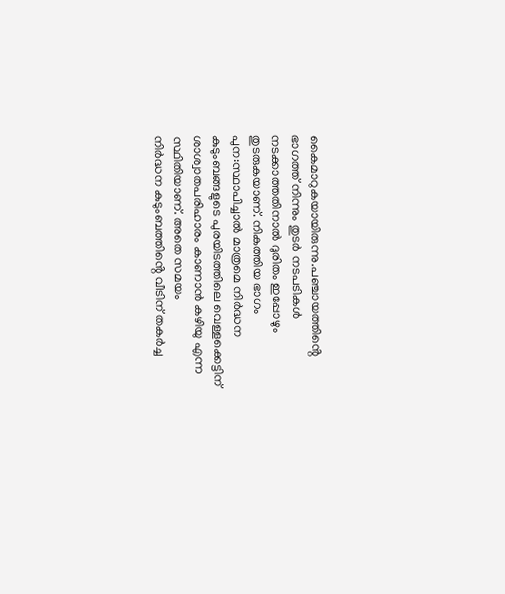കൈമാറുകയായിരുന്നു.പഞ്ചായത്തിൻ്റെ ഭാഗത്ത് നിന്നും തുടർ നടപടികൾ നടക്കാത്തതിനാൽ ദുരിതം ഇപ്പോഴും തുടരുകയാണ്. നികത്തിയ ഭാഗം പുന:സ്ഥാപിച്ചാൽ മാത്രമെ നിർദ്ധന കുടുംബങ്ങളുടെ പുരയിടത്തിലെ വെള്ളക്കെട്ടിന് ശാശ്വാതപരിഹാരം കാണാൻ കഴിയു എന്ന സ്ഥിതിയാണ്. അതെ സമയം
നിർദ്ധന കുടുംബത്തിൻ്റെ വീടിന് തകർച്ച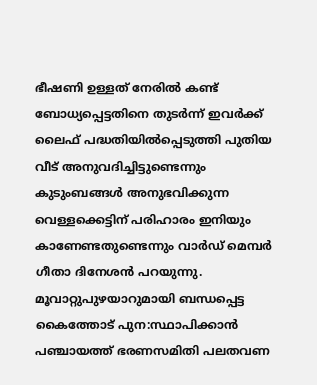ഭീഷണി ഉള്ളത് നേരിൽ കണ്ട് ബോധ്യപ്പെട്ടതിനെ തുടർന്ന് ഇവർക്ക്
ലൈഫ് പദ്ധതിയിൽപ്പെടുത്തി പുതിയ വീട് അനുവദിച്ചിട്ടുണ്ടെന്നും കുടുംബങ്ങൾ അനുഭവിക്കുന്ന വെള്ളക്കെട്ടിന് പരിഹാരം ഇനിയും കാണേണ്ടതുണ്ടെന്നും വാർഡ് മെമ്പർ ഗീതാ ദിനേശൻ പറയുന്നു.
മൂവാറ്റുപുഴയാറുമായി ബന്ധപ്പെട്ട കൈത്തോട് പുന:സ്ഥാപിക്കാൻ പഞ്ചായത്ത് ഭരണസമിതി പലതവണ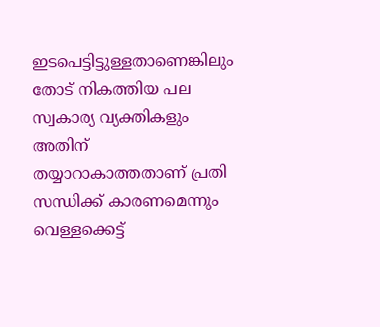ഇടപെട്ടിട്ടുള്ളതാണെങ്കിലും തോട് നികത്തിയ പല സ്വകാര്യ വ്യക്തികളും അതിന് തയ്യാറാകാത്തതാണ് പ്രതി സന്ധിക്ക് കാരണമെന്നും വെള്ളക്കെട്ട്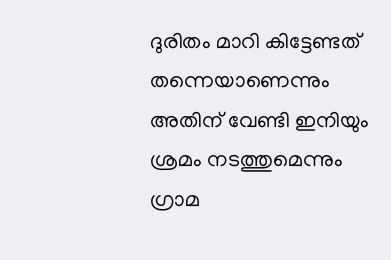ദുരിതം മാറി കിട്ടേണ്ടത് തന്നെയാണെന്നും അതിന് വേണ്ടി ഇനിയും ശ്രമം നടത്തുമെന്നും ഗ്രാമ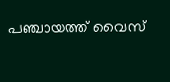പഞ്ചായത്ത് വൈസ്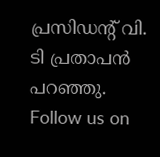പ്രസിഡൻ്റ് വി. ടി പ്രതാപൻ പറഞ്ഞു.
Follow us on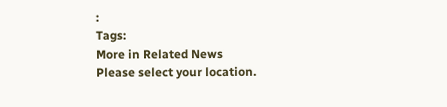:
Tags:
More in Related News
Please select your location.